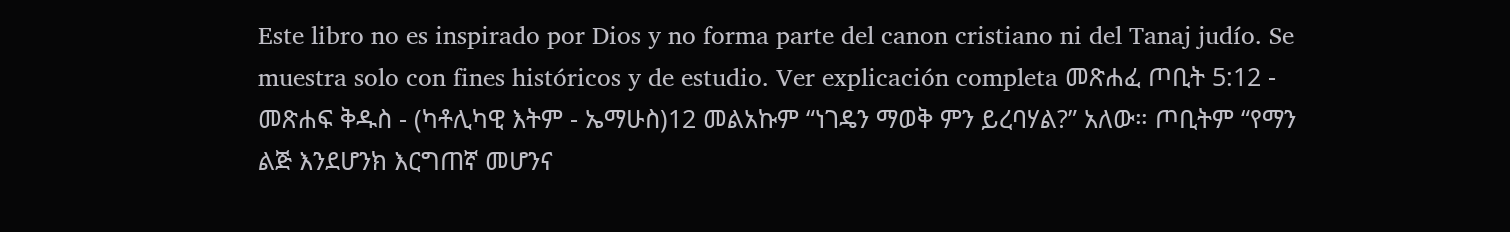Este libro no es inspirado por Dios y no forma parte del canon cristiano ni del Tanaj judío. Se muestra solo con fines históricos y de estudio. Ver explicación completa መጽሐፈ ጦቢት 5:12 - መጽሐፍ ቅዱስ - (ካቶሊካዊ እትም - ኤማሁስ)12 መልአኩም “ነገዴን ማወቅ ምን ይረባሃል?” አለው። ጦቢትም “የማን ልጅ እንደሆንክ እርግጠኛ መሆንና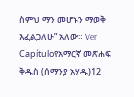ስምህ ማን መሆኑን ማወቅ እፈልጋለሁ” አለው። Ver Capítuloየአማርኛ መጽሐፍ ቅዱስ (ሰማንያ አሃዱ)12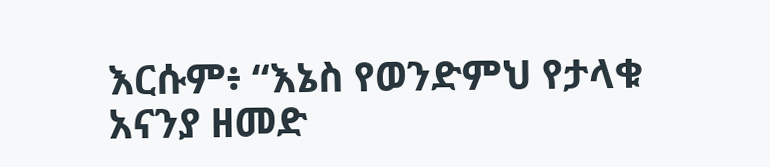እርሱም፥ “እኔስ የወንድምህ የታላቁ አናንያ ዘመድ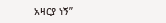አዛርያ ነኝ”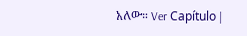አለው። Ver Capítulo |